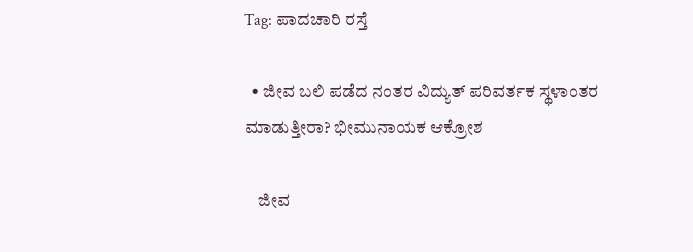Tag: ಪಾದಚಾರಿ ರಸ್ತೆ

  • ಜೀವ ಬಲಿ ಪಡೆದ ನಂತರ ವಿದ್ಯುತ್ ಪರಿವರ್ತಕ ಸ್ಥಳಾಂತರ ಮಾಡುತ್ತೀರಾ? ಭೀಮುನಾಯಕ ಆಕ್ರೋಶ

    ಜೀವ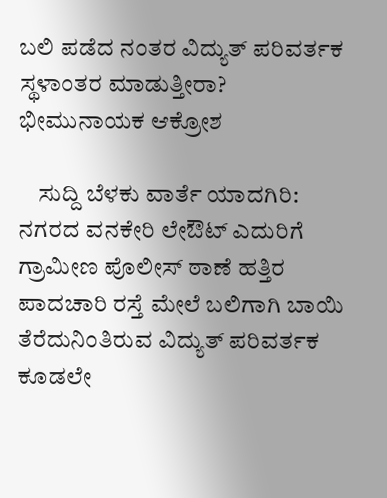ಬಲಿ ಪಡೆದ ನಂತರ ವಿದ್ಯುತ್ ಪರಿವರ್ತಕ ಸ್ಥಳಾಂತರ ಮಾಡುತ್ತೀರಾ? ಭೀಮುನಾಯಕ ಆಕ್ರೋಶ

    ಸುದ್ದಿ ಬೆಳಕು ವಾರ್ತೆ ಯಾದಗಿರಿ: ನಗರದ ವನಕೇರಿ ಲೇಔಟ್ ಎದುರಿಗೆ ಗ್ರಾಮೀಣ ಪೊಲೀಸ್ ಠಾಣೆ ಹತ್ತಿರ ಪಾದಚಾರಿ ರಸ್ತೆ ಮೇಲೆ ಬಲಿಗಾಗಿ ಬಾಯಿ ತೆರೆದುನಿಂತಿರುವ ವಿದ್ಯುತ್ ಪರಿವರ್ತಕ ಕೂಡಲೇ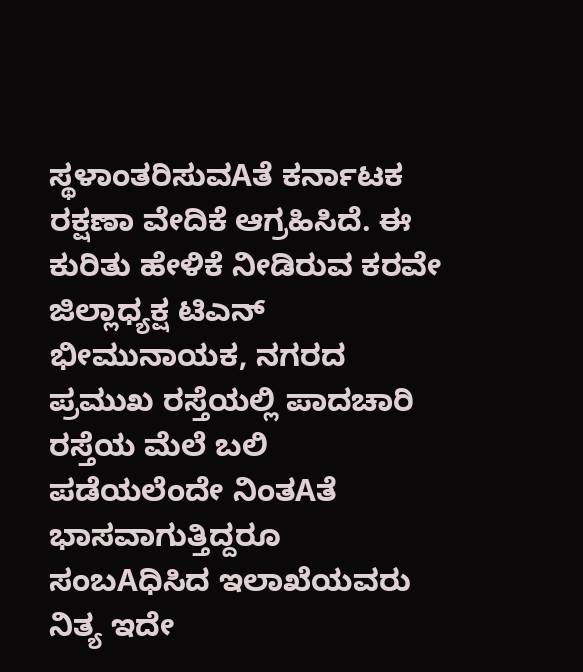ಸ್ಥಳಾಂತರಿಸುವAತೆ ಕರ್ನಾಟಕ ರಕ್ಷಣಾ ವೇದಿಕೆ ಆಗ್ರಹಿಸಿದೆ. ಈ ಕುರಿತು ಹೇಳಿಕೆ ನೀಡಿರುವ ಕರವೇ ಜಿಲ್ಲಾಧ್ಯಕ್ಷ ಟಿಎನ್ ಭೀಮುನಾಯಕ, ನಗರದ ಪ್ರಮುಖ ರಸ್ತೆಯಲ್ಲಿ ಪಾದಚಾರಿ ರಸ್ತೆಯ ಮೆಲೆ ಬಲಿ ಪಡೆಯಲೆಂದೇ ನಿಂತAತೆ ಭಾಸವಾಗುತ್ತಿದ್ದರೂ ಸಂಬAಧಿಸಿದ ಇಲಾಖೆಯವರು ನಿತ್ಯ ಇದೇ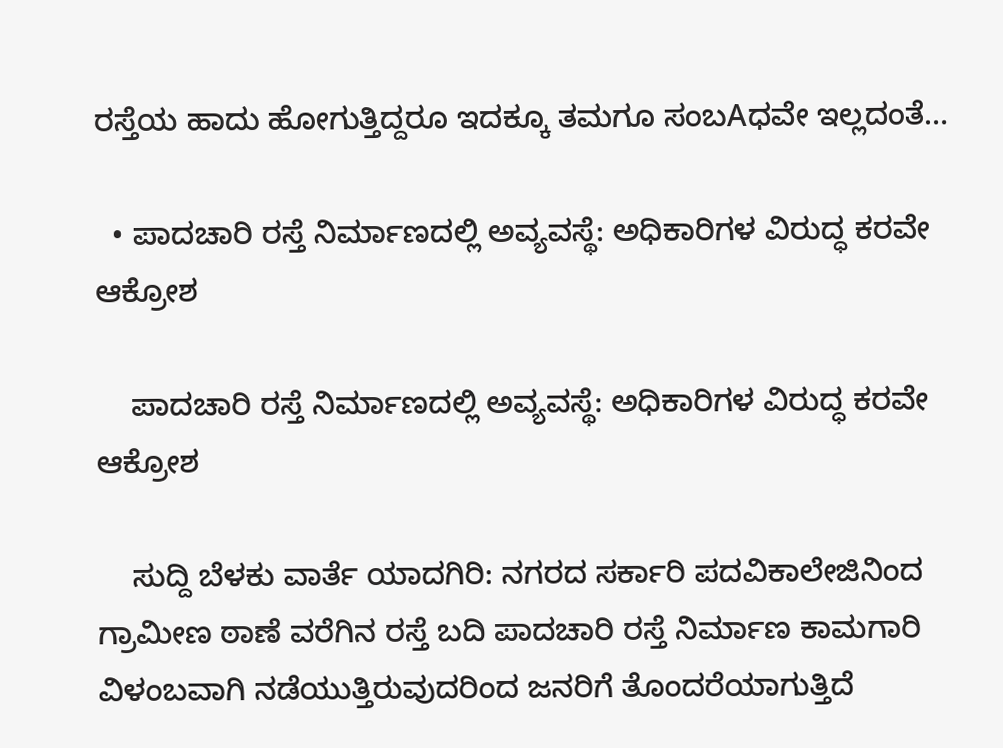ರಸ್ತೆಯ ಹಾದು ಹೋಗುತ್ತಿದ್ದರೂ ಇದಕ್ಕೂ ತಮಗೂ ಸಂಬAಧವೇ ಇಲ್ಲದಂತೆ…

  • ಪಾದಚಾರಿ ರಸ್ತೆ ನಿರ್ಮಾಣದಲ್ಲಿ ಅವ್ಯವಸ್ಥೆ: ಅಧಿಕಾರಿಗಳ ವಿರುದ್ಧ ಕರವೇ ಆಕ್ರೋಶ

    ಪಾದಚಾರಿ ರಸ್ತೆ ನಿರ್ಮಾಣದಲ್ಲಿ ಅವ್ಯವಸ್ಥೆ: ಅಧಿಕಾರಿಗಳ ವಿರುದ್ಧ ಕರವೇ ಆಕ್ರೋಶ

    ಸುದ್ದಿ ಬೆಳಕು ವಾರ್ತೆ ಯಾದಗಿರಿ: ನಗರದ ಸರ್ಕಾರಿ ಪದವಿಕಾಲೇಜಿನಿಂದ ಗ್ರಾಮೀಣ ಠಾಣೆ ವರೆಗಿನ ರಸ್ತೆ ಬದಿ ಪಾದಚಾರಿ ರಸ್ತೆ ನಿರ್ಮಾಣ ಕಾಮಗಾರಿ ವಿಳಂಬವಾಗಿ ನಡೆಯುತ್ತಿರುವುದರಿಂದ ಜನರಿಗೆ ತೊಂದರೆಯಾಗುತ್ತಿದೆ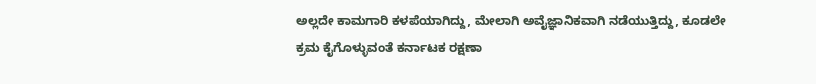ಅಲ್ಲದೇ ಕಾಮಗಾರಿ ಕಳಪೆಯಾಗಿದ್ದು, ಮೇಲಾಗಿ ಅವೈಜ್ಞಾನಿಕವಾಗಿ ನಡೆಯುತ್ತಿದ್ದು, ಕೂಡಲೇ ಕ್ರಮ ಕೈಗೊಳ್ಳುವಂತೆ ಕರ್ನಾಟಕ ರಕ್ಷಣಾ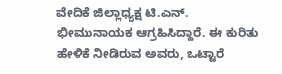ವೇದಿಕೆ ಜಿಲ್ಲಾಧ್ಯಕ್ಷ ಟಿ.ಎನ್. ಭೀಮುನಾಯಕ ಆಗ್ರಹಿಸಿದ್ದಾರೆ. ಈ ಕುರಿತು ಹೇಳಿಕೆ ನೀಡಿರುವ ಅವರು, ಒಟ್ಟಾರೆ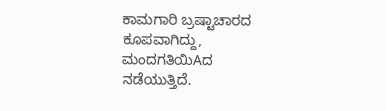ಕಾಮಗಾರಿ ಬ್ರಷ್ಟಾಚಾರದ ಕೂಪವಾಗಿದ್ದು, ಮಂದಗತಿಯಿAದ ನಡೆಯುತ್ತಿದೆ.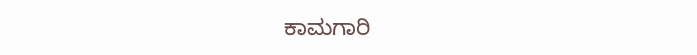ಕಾಮಗಾರಿ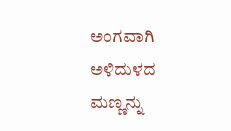ಅಂಗವಾಗಿ ಅಳಿದುಳದ ಮಣ್ಣನ್ನು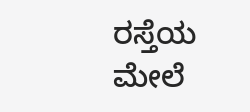ರಸ್ತೆಯ ಮೇಲೆ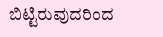ಬಿಟ್ಟಿರುವುದರಿಂದ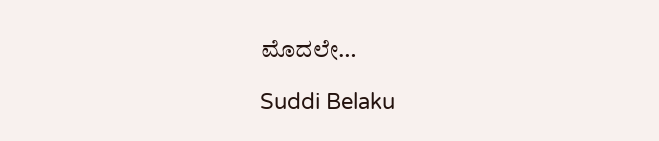ಮೊದಲೇ…

Suddi Belaku